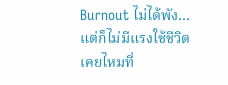Burnout ไม่ได้พัง…แต่ก็ไม่มีแรงใช้ชีวิต เคยไหมที่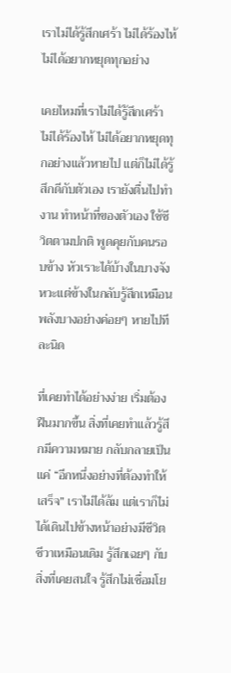เราไม่ได้รู้สึกเศร้า ไม่ได้ร้องไห้ ไม่ได้อยากหยุดทุกอย่าง

เคยไหมที่เราไม่ได้รู้สึกเศร้า ไม่ได้ร้องไห้ ไม่ได้อยากหยุดทุกอย่างแล้วหายไป แต่ก็ไม่ได้รู้สึกดีกับตัวเอง เรายังตื่นไปทำงาน ทำหน้าที่ของตัวเอง ใช้ชีวิตตามปกติ พูดคุยกับคนรอบข้าง หัวเราะได้บ้างในบางจังหวะแต่ข้างในกลับรู้สึกเหมือนพลังบางอย่างค่อยๆ หายไปทีละนิด

ที่เคยทำได้อย่างง่าย เริ่มต้องฝืนมากขึ้น สิ่งที่เคยทำแล้วรู้สึกมีความหมาย กลับกลายเป็นแค่ “อีกหนึ่งอย่างที่ต้องทำให้เสร็จ” เราไม่ได้ล้ม แต่เราก็ไม่ได้เดินไปข้างหน้าอย่างมีชีวิตชีวาเหมือนเดิม รู้สึกเฉยๆ กับสิ่งที่เคยสนใจ รู้สึกไม่เชื่อมโย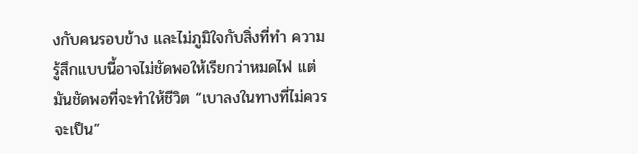งกับคนรอบข้าง และไม่ภูมิใจกับสิ่งที่ทำ ความรู้สึกแบบนี้อาจไม่ชัดพอให้เรียกว่าหมดไฟ แต่มันชัดพอที่จะทำให้ชีวิต “เบาลงในทางที่ไม่ควรจะเป็น”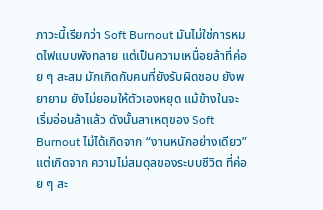ภาวะนี้เรียกว่า Soft Burnout มันไม่ใช่การหมดไฟแบบพังทลาย แต่เป็นความเหนื่อยล้าที่ค่อย ๆ สะสม มักเกิดกับคนที่ยังรับผิดชอบ ยังพยายาม ยังไม่ยอมให้ตัวเองหยุด แม้ข้างในจะเริ่มอ่อนล้าแล้ว ดังนั้นสาเหตุของ Soft Burnout ไม่ได้เกิดจาก “งานหนักอย่างเดียว” แต่เกิดจาก ความไม่สมดุลของระบบชีวิต ที่ค่อย ๆ สะ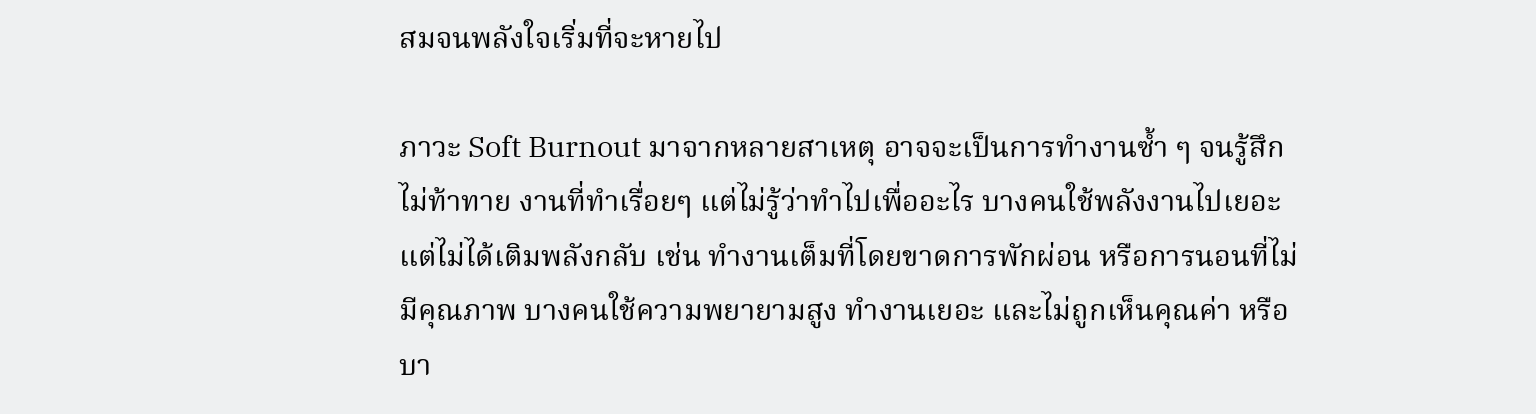สมจนพลังใจเริ่มที่จะหายไป

ภาวะ Soft Burnout มาจากหลายสาเหตุ อาจจะเป็นการทำงานซ้ำ ๆ จนรู้สึกไม่ท้าทาย งานที่ทำเรื่อยๆ แต่ไม่รู้ว่าทำไปเพื่ออะไร บางคนใช้พลังงานไปเยอะ แต่ไม่ได้เติมพลังกลับ เช่น ทำงานเต็มที่โดยขาดการพักผ่อน หรือการนอนที่ไม่มีคุณภาพ บางคนใช้ความพยายามสูง ทำงานเยอะ และไม่ถูกเห็นคุณค่า หรือบา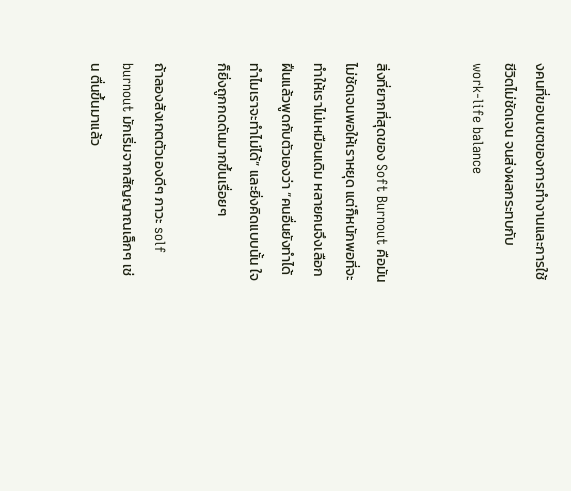งคนที่ขอบเขตของการทำงานและการใช้ชีวิตไม่ชัดเจน จนส่งผลกระทบกับ work-life balance


สิ่งที่ยากที่สุดของ Soft Burnout คือมันไม่ชัดเจนพอให้เราหยุด แต่ก็หนักพอที่จะทำให้เราไม่เหมือนเดิม หลายคนจึงเลือกฝืนแล้วพูดกับตัวเองว่า “คนอื่นยังทำได้ ทำไมเราจะทำไม่ได้” และยิ่งคิดแบบนั้น ใจก็ยิ่งถูกกดดันมากขึ้นเรื่อยๆ

ถ้าลองสังเกตตัวเองดีๆ ภาวะ solf burnout มักเริ่มจากสัญญาณเล็กๆ เช่น ตื่นขึ้นมาแล้ว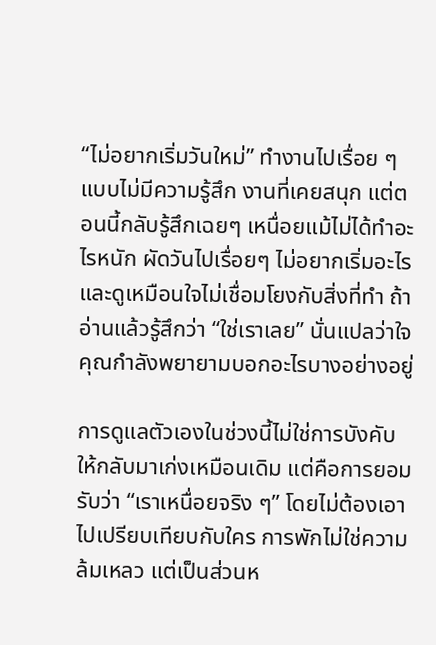“ไม่อยากเริ่มวันใหม่” ทำงานไปเรื่อย ๆ แบบไม่มีความรู้สึก งานที่เคยสนุก แต่ตอนนี้กลับรู้สึกเฉยๆ เหนื่อยแม้ไม่ได้ทำอะไรหนัก ผัดวันไปเรื่อยๆ ไม่อยากเริ่มอะไร และดูเหมือนใจไม่เชื่อมโยงกับสิ่งที่ทำ ถ้าอ่านแล้วรู้สึกว่า “ใช่เราเลย” นั่นแปลว่าใจคุณกำลังพยายามบอกอะไรบางอย่างอยู่

การดูแลตัวเองในช่วงนี้ไม่ใช่การบังคับให้กลับมาเก่งเหมือนเดิม แต่คือการยอมรับว่า “เราเหนื่อยจริง ๆ” โดยไม่ต้องเอาไปเปรียบเทียบกับใคร การพักไม่ใช่ความล้มเหลว แต่เป็นส่วนห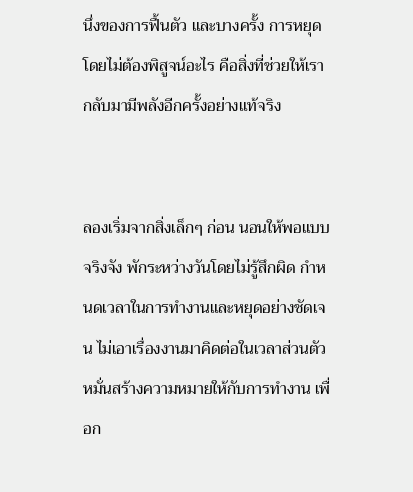นึ่งของการฟื้นตัว และบางครั้ง การหยุดโดยไม่ต้องพิสูจน์อะไร คือสิ่งที่ช่วยให้เรากลับมามีพลังอีกครั้งอย่างแท้จริง


ลองเริ่มจากสิ่งเล็กๆ ก่อน นอนให้พอแบบจริงจัง พักระหว่างวันโดยไม่รู้สึกผิด กำหนดเวลาในการทำงานและหยุดอย่างชัดเจน ไม่เอาเรื่องงานมาคิดต่อในเวลาส่วนตัว หมั่นสร้างความหมายให้กับการทำงาน เพื่อก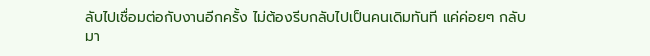ลับไปเชื่อมต่อกับงานอีกครั้ง ไม่ต้องรีบกลับไปเป็นคนเดิมทันที แค่ค่อยๆ กลับมา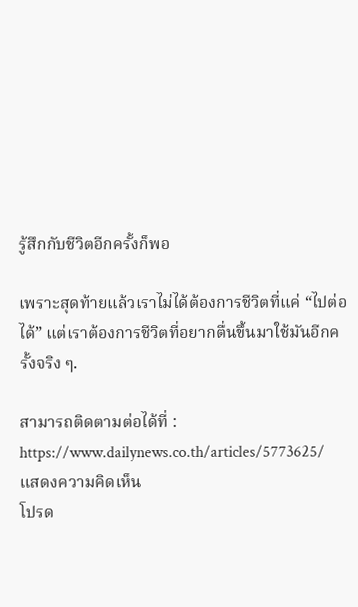รู้สึกกับชีวิตอีกครั้งก็พอ

เพราะสุดท้ายแล้วเราไม่ได้ต้องการชีวิตที่แค่ “ไปต่อได้” แต่เราต้องการชีวิตที่อยากตื่นขึ้นมาใช้มันอีกครั้งจริง ๆ.

สามารถติดตามต่อได้ที่ : https://www.dailynews.co.th/articles/5773625/
แสดงความคิดเห็น
โปรด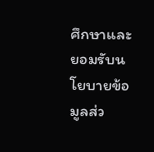ศึกษาและยอมรับนโยบายข้อมูลส่ว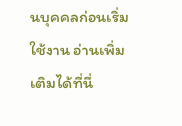นบุคคลก่อนเริ่มใช้งาน อ่านเพิ่มเติมได้ที่นี่